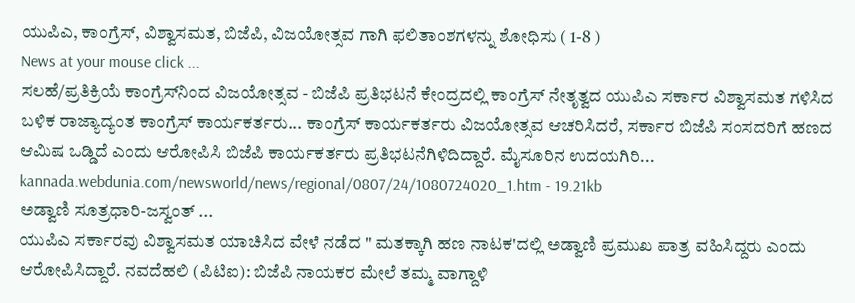ಯುಪಿಎ, ಕಾಂಗ್ರೆಸ್‌‌, ವಿಶ್ವಾಸಮತ, ಬಿಜೆಪಿ, ವಿಜಯೋತ್ಸವ ಗಾಗಿ ಫಲಿತಾಂಶಗಳನ್ನು ಶೋಧಿಸು ( 1-8 )
News at your mouse click ...
ಸಲಹೆ/ಪ್ರತಿಕ್ರಿಯೆ ಕಾಂಗ್ರೆಸ್‌‌ನಿಂದ ವಿಜಯೋತ್ಸವ - ಬಿಜೆಪಿ ಪ್ರತಿಭಟನೆ ಕೇಂದ್ರದಲ್ಲಿ ಕಾಂಗ್ರೆಸ್ ನೇತೃತ್ವದ ಯುಪಿಎ ಸರ್ಕಾರ ವಿಶ್ವಾಸಮತ ಗಳಿಸಿದ ಬಳಿಕ ರಾಜ್ಯಾದ್ಯಂತ ಕಾಂಗ್ರೆಸ್ ಕಾರ್ಯಕರ್ತರು... ಕಾಂಗ್ರೆಸ್ ಕಾರ್ಯಕರ್ತರು ವಿಜಯೋತ್ಸವ ಆಚರಿಸಿದರೆ, ಸರ್ಕಾರ ಬಿಜೆಪಿ ಸಂಸದರಿಗೆ ಹಣದ ಆಮಿಷ ಒಡ್ಡಿದೆ ಎಂದು ಆರೋಪಿಸಿ ಬಿಜೆಪಿ ಕಾರ್ಯಕರ್ತರು ಪ್ರತಿಭಟನೆಗಿಳಿದಿದ್ದಾರೆ. ಮೈಸೂರಿನ ಉದಯಗಿರಿ...
kannada.webdunia.com/newsworld/news/regional/0807/24/1080724020_1.htm - 19.21kb
ಅಡ್ವಾಣಿ ಸೂತ್ರಧಾರಿ-ಜಸ್ವಂತ್‌ ...
ಯುಪಿಎ ಸರ್ಕಾರವು ವಿಶ್ವಾಸಮತ ಯಾಚಿಸಿದ ವೇಳೆ ನಡೆದ " ಮತಕ್ಕಾಗಿ ಹಣ ನಾಟಕ'ದಲ್ಲಿ ಅಡ್ವಾಣಿ ಪ್ರಮುಖ ಪಾತ್ರ ವಹಿಸಿದ್ದರು ಎಂದು ಆರೋಪಿಸಿದ್ದಾರೆ. ನವದೆಹಲಿ (ಪಿಟಿಐ): ಬಿಜೆಪಿ ನಾಯಕರ ಮೇಲೆ ತಮ್ಮ ವಾಗ್ದಾಳಿ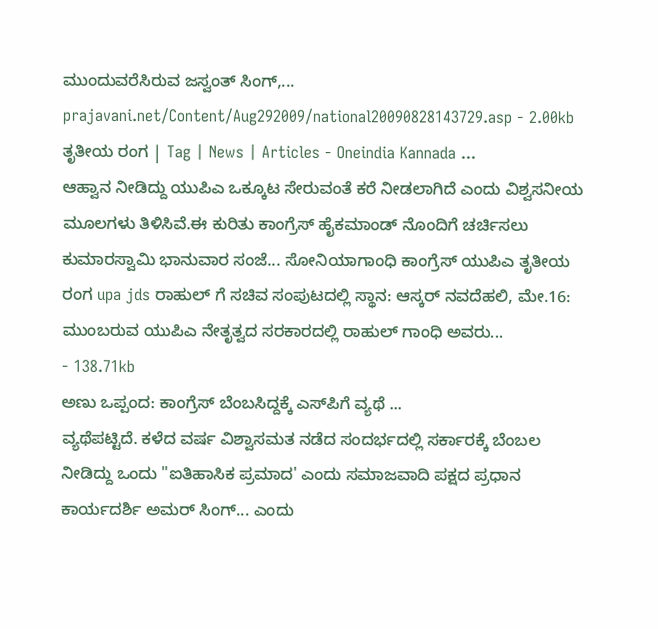ಮುಂದುವರೆಸಿರುವ ಜಸ್ವಂತ್‌ ಸಿಂಗ್‌,...
prajavani.net/Content/Aug292009/national20090828143729.asp - 2.00kb
ತೃತೀಯ ರಂಗ | Tag | News | Articles - Oneindia Kannada ...
ಆಹ್ವಾನ ನೀಡಿದ್ದು ಯುಪಿಎ ಒಕ್ಕೂಟ ಸೇರುವಂತೆ ಕರೆ ನೀಡಲಾಗಿದೆ ಎಂದು ವಿಶ್ವಸನೀಯ ಮೂಲಗಳು ತಿಳಿಸಿವೆ.ಈ ಕುರಿತು ಕಾಂಗ್ರೆಸ್ ಹೈಕಮಾಂಡ್ ನೊಂದಿಗೆ ಚರ್ಚಿಸಲು ಕುಮಾರಸ್ವಾಮಿ ಭಾನುವಾರ ಸಂಜೆ... ಸೋನಿಯಾಗಾಂಧಿ ಕಾಂಗ್ರೆಸ್ ಯುಪಿಎ ತೃತೀಯ ರಂಗ upa jds ರಾಹುಲ್ ಗೆ ಸಚಿವ ಸಂಪುಟದಲ್ಲಿ ಸ್ಥಾನ: ಆಸ್ಕರ್ ನವದೆಹಲಿ, ಮೇ.16: ಮುಂಬರುವ ಯುಪಿಎ ನೇತೃತ್ವದ ಸರಕಾರದಲ್ಲಿ ರಾಹುಲ್ ಗಾಂಧಿ ಅವರು...
- 138.71kb
ಅಣು ಒಪ್ಪಂದ: ಕಾಂಗ್ರೆಸ್‌ ಬೆಂಬಸಿದ್ದಕ್ಕೆ ಎಸ್‌ಪಿಗೆ ವ್ಯಥೆ ...
ವ್ಯಥೆಪಟ್ಟಿದೆ. ಕಳೆದ ವರ್ಷ ವಿಶ್ವಾಸಮತ ನಡೆದ ಸಂದರ್ಭದಲ್ಲಿ ಸರ್ಕಾರಕ್ಕೆ ಬೆಂಬಲ ನೀಡಿದ್ದು ಒಂದು "ಐತಿಹಾಸಿಕ ಪ್ರಮಾದ' ಎಂದು ಸಮಾಜವಾದಿ ಪಕ್ಷದ ಪ್ರಧಾನ ಕಾರ್ಯದರ್ಶಿ ಅಮರ್‌ ಸಿಂಗ್‌... ಎಂದು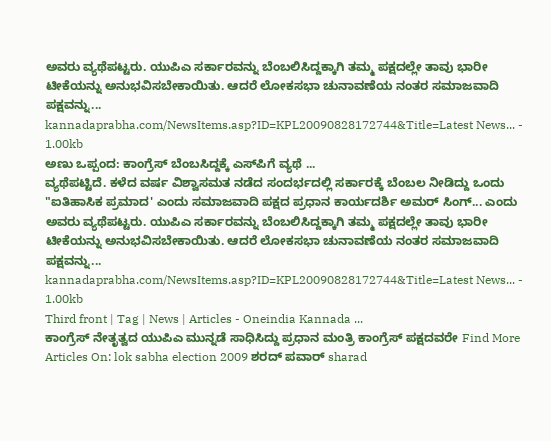ಅವರು ವ್ಯಥೆಪಟ್ಟರು. ಯುಪಿಎ ಸರ್ಕಾರವನ್ನು ಬೆಂಬಲಿಸಿದ್ದಕ್ಕಾಗಿ ತಮ್ಮ ಪಕ್ಷದಲ್ಲೇ ತಾವು ಭಾರೀ ಟೀಕೆಯನ್ನು ಅನುಭವಿಸಬೇಕಾಯಿತು. ಆದರೆ ಲೋಕಸಭಾ ಚುನಾವಣೆಯ ನಂತರ ಸಮಾಜವಾದಿ ಪಕ್ಷವನ್ನು...
kannadaprabha.com/NewsItems.asp?ID=KPL20090828172744&Title=Latest News... - 1.00kb
ಅಣು ಒಪ್ಪಂದ: ಕಾಂಗ್ರೆಸ್‌ ಬೆಂಬಸಿದ್ದಕ್ಕೆ ಎಸ್‌ಪಿಗೆ ವ್ಯಥೆ ...
ವ್ಯಥೆಪಟ್ಟಿದೆ. ಕಳೆದ ವರ್ಷ ವಿಶ್ವಾಸಮತ ನಡೆದ ಸಂದರ್ಭದಲ್ಲಿ ಸರ್ಕಾರಕ್ಕೆ ಬೆಂಬಲ ನೀಡಿದ್ದು ಒಂದು "ಐತಿಹಾಸಿಕ ಪ್ರಮಾದ' ಎಂದು ಸಮಾಜವಾದಿ ಪಕ್ಷದ ಪ್ರಧಾನ ಕಾರ್ಯದರ್ಶಿ ಅಮರ್‌ ಸಿಂಗ್‌... ಎಂದು ಅವರು ವ್ಯಥೆಪಟ್ಟರು. ಯುಪಿಎ ಸರ್ಕಾರವನ್ನು ಬೆಂಬಲಿಸಿದ್ದಕ್ಕಾಗಿ ತಮ್ಮ ಪಕ್ಷದಲ್ಲೇ ತಾವು ಭಾರೀ ಟೀಕೆಯನ್ನು ಅನುಭವಿಸಬೇಕಾಯಿತು. ಆದರೆ ಲೋಕಸಭಾ ಚುನಾವಣೆಯ ನಂತರ ಸಮಾಜವಾದಿ ಪಕ್ಷವನ್ನು...
kannadaprabha.com/NewsItems.asp?ID=KPL20090828172744&Title=Latest News... - 1.00kb
Third front | Tag | News | Articles - Oneindia Kannada ...
ಕಾಂಗ್ರೆಸ್ ನೇತೃತ್ವದ ಯುಪಿಎ ಮುನ್ನಡೆ ಸಾಧಿಸಿದ್ದು ಪ್ರಧಾನ ಮಂತ್ರಿ ಕಾಂಗ್ರೆಸ್ ಪಕ್ಷದವರೇ Find More Articles On: lok sabha election 2009 ಶರದ್ ಪವಾರ್ sharad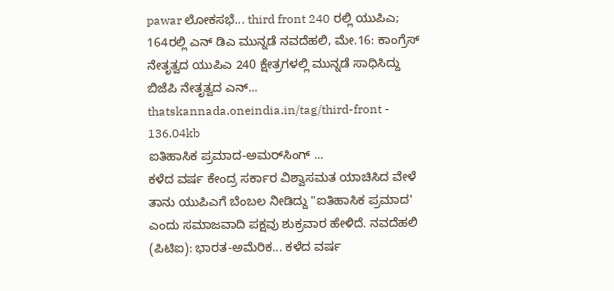pawar ಲೋಕಸಭೆ... third front 240 ರಲ್ಲಿ ಯುಪಿಎ; 164ರಲ್ಲಿ ಎನ್ ಡಿಎ ಮುನ್ನಡೆ ನವದೆಹಲಿ, ಮೇ.16: ಕಾಂಗ್ರೆಸ್ ನೇತೃತ್ವದ ಯುಪಿಎ 240 ಕ್ಷೇತ್ರಗಳಲ್ಲಿ ಮುನ್ನಡೆ ಸಾಧಿಸಿದ್ದು ಬಿಜೆಪಿ ನೇತೃತ್ವದ ಎನ್...
thatskannada.oneindia.in/tag/third-front - 136.04kb
ಐತಿಹಾಸಿಕ ಪ್ರಮಾದ-ಅಮರ್‌ಸಿಂಗ್‌ ...
ಕಳೆದ ವರ್ಷ ಕೇಂದ್ರ ಸರ್ಕಾರ ವಿಶ್ವಾಸಮತ ಯಾಚಿಸಿದ ವೇಳೆ ತಾನು ಯುಪಿಎಗೆ ಬೆಂಬಲ ನೀಡಿದ್ದು "ಐತಿಹಾಸಿಕ ಪ್ರಮಾದ' ಎಂದು ಸಮಾಜವಾದಿ ಪಕ್ಷವು ಶುಕ್ರವಾರ ಹೇಳಿದೆ. ನವದೆಹಲಿ (ಪಿಟಿಐ): ಭಾರತ-ಅಮೆರಿಕ... ಕಳೆದ ವರ್ಷ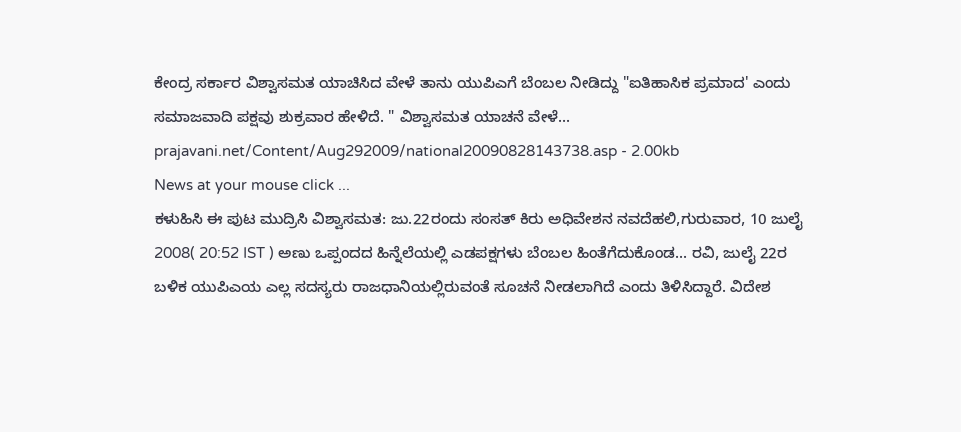ಕೇಂದ್ರ ಸರ್ಕಾರ ವಿಶ್ವಾಸಮತ ಯಾಚಿಸಿದ ವೇಳೆ ತಾನು ಯುಪಿಎಗೆ ಬೆಂಬಲ ನೀಡಿದ್ದು "ಐತಿಹಾಸಿಕ ಪ್ರಮಾದ' ಎಂದು ಸಮಾಜವಾದಿ ಪಕ್ಷವು ಶುಕ್ರವಾರ ಹೇಳಿದೆ. " ವಿಶ್ವಾಸಮತ ಯಾಚನೆ ವೇಳೆ...
prajavani.net/Content/Aug292009/national20090828143738.asp - 2.00kb
News at your mouse click ...
ಕಳುಹಿಸಿ ಈ ಪುಟ ಮುದ್ರಿಸಿ ವಿಶ್ವಾಸಮತ: ಜು.22ರಂದು ಸಂಸತ್ ಕಿರು ಅಧಿವೇಶನ ನವದೆಹಲಿ,ಗುರುವಾರ, 10 ಜುಲೈ 2008( 20:52 IST ) ಅಣು ಒಪ್ಪಂದದ ಹಿನ್ನೆಲೆಯಲ್ಲಿ ಎಡಪಕ್ಷಗಳು ಬೆಂಬಲ ಹಿಂತೆಗೆದುಕೊಂಡ... ರವಿ, ಜುಲೈ 22ರ ಬಳಿಕ ಯುಪಿಎಯ ಎಲ್ಲ ಸದಸ್ಯರು ರಾಜಧಾನಿಯಲ್ಲಿರುವಂತೆ ಸೂಚನೆ ನೀಡಲಾಗಿದೆ ಎಂದು ತಿಳಿಸಿದ್ದಾರೆ. ವಿದೇಶ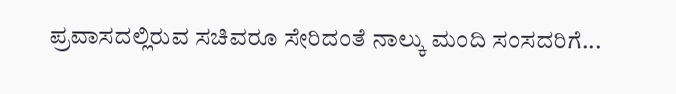ಪ್ರವಾಸದಲ್ಲಿರುವ ಸಚಿವರೂ ಸೇರಿದಂತೆ ನಾಲ್ಕು ಮಂದಿ ಸಂಸದರಿಗೆ...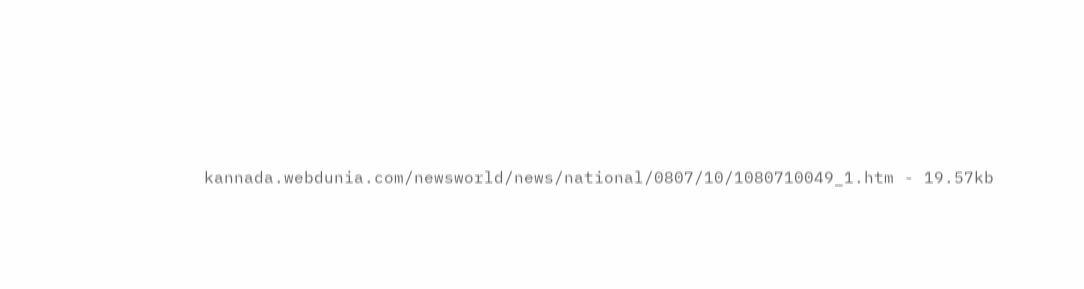kannada.webdunia.com/newsworld/news/national/0807/10/1080710049_1.htm - 19.57kb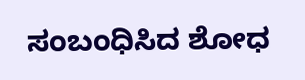ಸಂಬಂಧಿಸಿದ ಶೋಧ